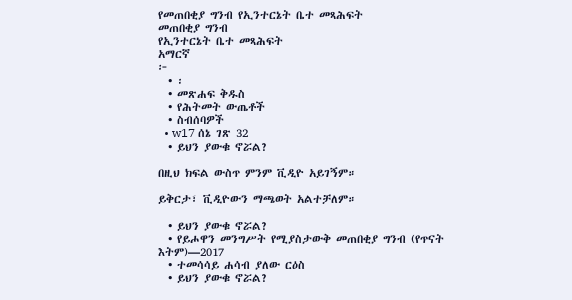የመጠበቂያ ግንብ የኢንተርኔት ቤተ መጻሕፍት
መጠበቂያ ግንብ
የኢንተርኔት ቤተ መጻሕፍት
አማርኛ
፦
  • ፡
  • መጽሐፍ ቅዱስ
  • የሕትመት ውጤቶች
  • ስብሰባዎች
  • w17 ሰኔ ገጽ 32
  • ይህን ያውቁ ኖሯል?

በዚህ ክፍል ውስጥ ምንም ቪዲዮ አይገኝም።

ይቅርታ፣ ቪዲዮውን ማጫወት አልተቻለም።

  • ይህን ያውቁ ኖሯል?
  • የይሖዋን መንግሥት የሚያስታውቅ መጠበቂያ ግንብ (የጥናት እትም)—2017
  • ተመሳሳይ ሐሳብ ያለው ርዕስ
  • ይህን ያውቁ ኖሯል?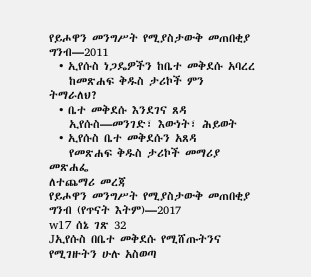የይሖዋን መንግሥት የሚያስታውቅ መጠበቂያ ግንብ—2011
  • ኢየሱስ ነጋዴዎችን ከቤተ መቅደሱ አባረረ
    ከመጽሐፍ ቅዱስ ታሪኮች ምን ትማራለህ?
  • ቤተ መቅደሱ እንደገና ጸዳ
    ኢየሱስ—መንገድ፣ እውነት፣ ሕይወት
  • ኢየሱስ ቤተ መቅደሱን አጸዳ
    የመጽሐፍ ቅዱስ ታሪኮች መማሪያ መጽሐፌ
ለተጨማሪ መረጃ
የይሖዋን መንግሥት የሚያስታውቅ መጠበቂያ ግንብ (የጥናት እትም)—2017
w17 ሰኔ ገጽ 32
Jኢየሱስ በቤተ መቅደሱ የሚሸጡትንና የሚገዙትን ሁሉ አስወጣ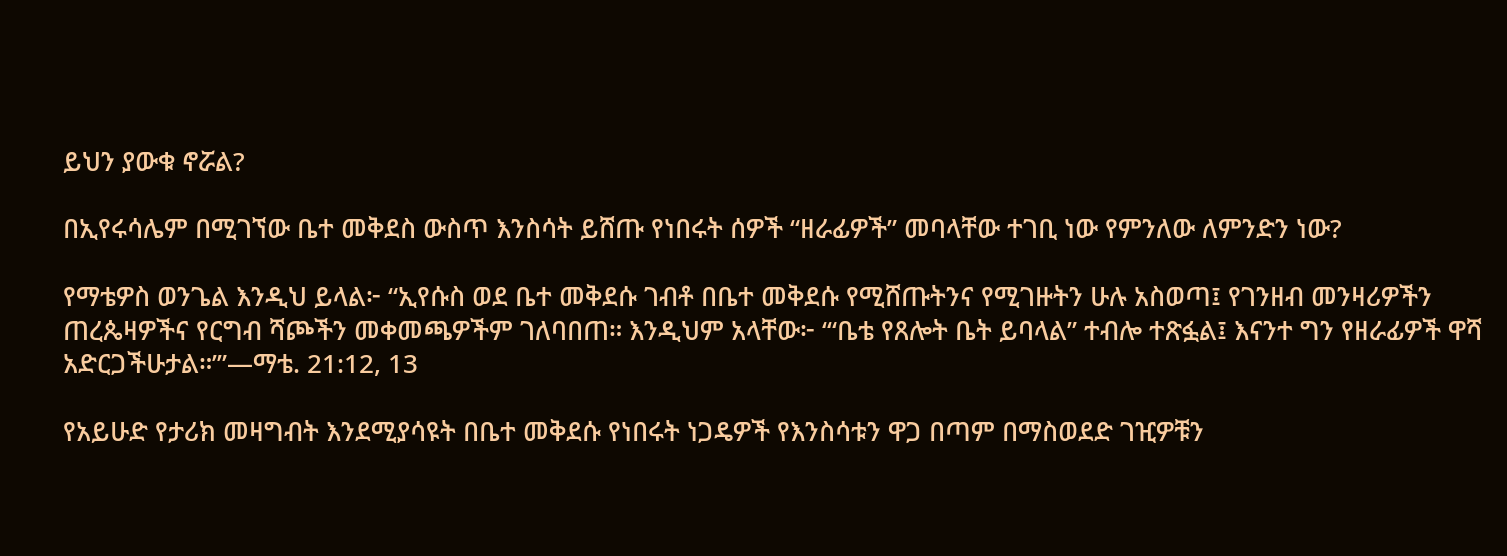ይህን ያውቁ ኖሯል?

በኢየሩሳሌም በሚገኘው ቤተ መቅደስ ውስጥ እንስሳት ይሸጡ የነበሩት ሰዎች “ዘራፊዎች” መባላቸው ተገቢ ነው የምንለው ለምንድን ነው?

የማቴዎስ ወንጌል እንዲህ ይላል፦ “ኢየሱስ ወደ ቤተ መቅደሱ ገብቶ በቤተ መቅደሱ የሚሸጡትንና የሚገዙትን ሁሉ አስወጣ፤ የገንዘብ መንዛሪዎችን ጠረጴዛዎችና የርግብ ሻጮችን መቀመጫዎችም ገለባበጠ። እንዲህም አላቸው፦ ‘“ቤቴ የጸሎት ቤት ይባላል” ተብሎ ተጽፏል፤ እናንተ ግን የዘራፊዎች ዋሻ አድርጋችሁታል።’”—ማቴ. 21:12, 13

የአይሁድ የታሪክ መዛግብት እንደሚያሳዩት በቤተ መቅደሱ የነበሩት ነጋዴዎች የእንስሳቱን ዋጋ በጣም በማስወደድ ገዢዎቹን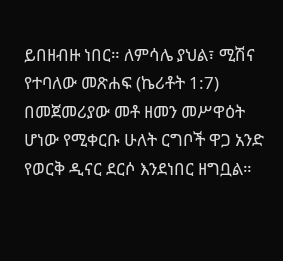ይበዘብዙ ነበር። ለምሳሌ ያህል፣ ሚሽና የተባለው መጽሐፍ (ኬሪቶት 1:7) በመጀመሪያው መቶ ዘመን መሥዋዕት ሆነው የሚቀርቡ ሁለት ርግቦች ዋጋ አንድ የወርቅ ዲናር ደርሶ እንደነበር ዘግቧል።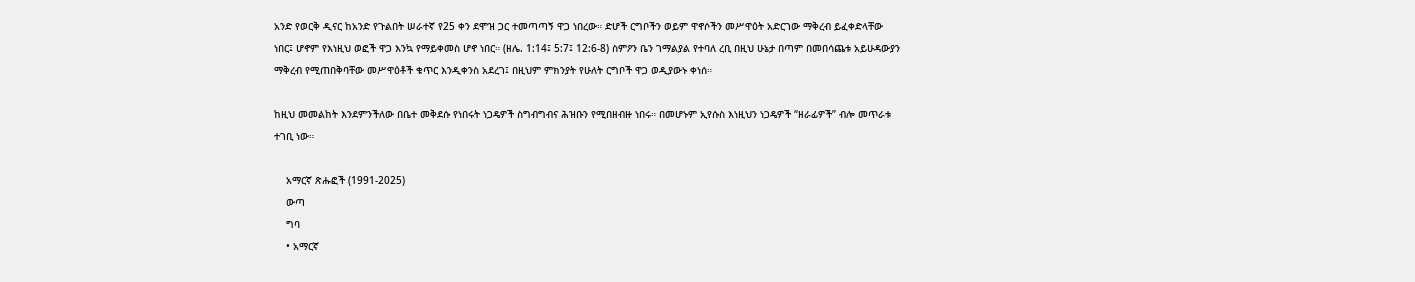አንድ የወርቅ ዲናር ከአንድ የጉልበት ሠራተኛ የ25 ቀን ደሞዝ ጋር ተመጣጣኝ ዋጋ ነበረው። ድሆች ርግቦችን ወይም ዋኖሶችን መሥዋዕት አድርገው ማቅረብ ይፈቀድላቸው ነበር፤ ሆኖም የእነዚህ ወፎች ዋጋ እንኳ የማይቀመስ ሆኖ ነበር። (ዘሌ. 1:14፤ 5:7፤ 12:6-8) ስምዖን ቤን ገማልያል የተባለ ረቢ በዚህ ሁኔታ በጣም በመበሳጨቱ አይሁዳውያን ማቅረብ የሚጠበቅባቸው መሥዋዕቶች ቁጥር እንዲቀንስ አደረገ፤ በዚህም ምክንያት የሁለት ርግቦች ዋጋ ወዲያውኑ ቀነሰ።

ከዚህ መመልከት እንደምንችለው በቤተ መቅደሱ የነበሩት ነጋዴዎች ስግብግብና ሕዝቡን የሚበዘብዙ ነበሩ። በመሆኑም ኢየሱስ እነዚህን ነጋዴዎች “ዘራፊዎች” ብሎ መጥራቱ ተገቢ ነው።

    አማርኛ ጽሑፎች (1991-2025)
    ውጣ
    ግባ
    • አማርኛ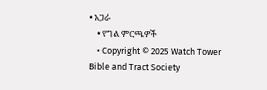• አጋራ
    • የግል ምርጫዎች
    • Copyright © 2025 Watch Tower Bible and Tract Society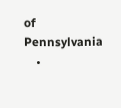of Pennsylvania
    •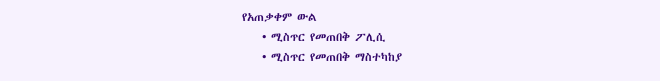የአጠቃቀም ውል
    • ሚስጥር የመጠበቅ ፖሊሲ
    • ሚስጥር የመጠበቅ ማስተካከያ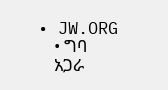• JW.ORG
    • ግባ
    አጋራ